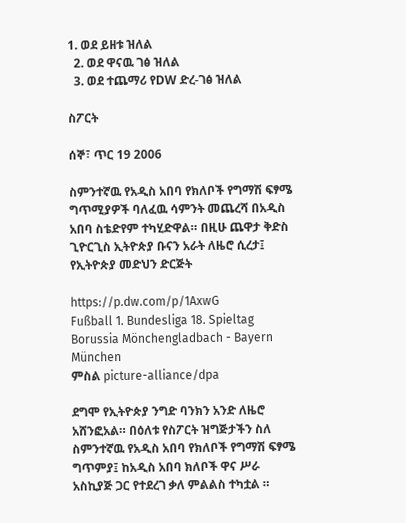1. ወደ ይዘቱ ዝለል
  2. ወደ ዋናዉ ገፅ ዝለል
  3. ወደ ተጨማሪ የDW ድረ-ገፅ ዝለል

ስፖርት

ሰኞ፣ ጥር 19 2006

ስምንተኛዉ የአዲስ አበባ የክለቦች የግማሽ ፍፃሜ ግጥሚያዎች ባለፈዉ ሳምንት መጨረሻ በአዲስ አበባ ስቴድየም ተካሂድዋል። በዚሁ ጨዋታ ቅድስ ጊዮርጊስ ኢትዮጵያ ቡናን አራት ለዜሮ ሲረታ፤ የኢትዮጵያ መድህን ድርጅት

https://p.dw.com/p/1AxwG
Fußball 1. Bundesliga 18. Spieltag Borussia Mönchengladbach - Bayern München
ምስል picture-alliance/dpa

ደግሞ የኢትዮጵያ ንግድ ባንክን አንድ ለዜሮ አሸንፎአል። በዕለቱ የስፖርት ዝግጅታችን ስለ ስምንተኛዉ የአዲስ አበባ የክለቦች የግማሽ ፍፃሜ ግጥምያ፤ ከአዲስ አበባ ክለቦች ዋና ሥራ አስኪያጅ ጋር የተደረገ ቃለ ምልልስ ተካቷል ።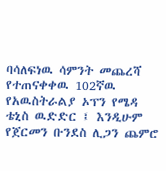ባሳለፍነዉ ሳምንት መጨረሻ የተጠናቀቀዉ 102ኛዉ የአዉስትራልያ ኦፕን የሜዳ ቴኒስ ዉድድር ፤ እንዲሁም የጀርመን ቡንደስ ሊጋን ጨምሮ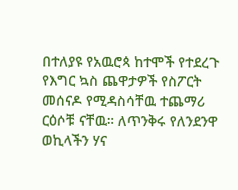በተለያዩ የአዉሮጳ ከተሞች የተደረጉ የእግር ኳስ ጨዋታዎች የስፖርት መሰናዶ የሚዳስሳቸዉ ተጨማሪ ርዕሶቹ ናቸዉ። ለጥንቅሩ የለንደንዋ ወኪላችን ሃና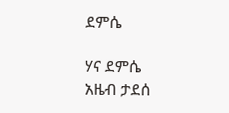ደምሴ

ሃና ደምሴ
አዜብ ታደሰ